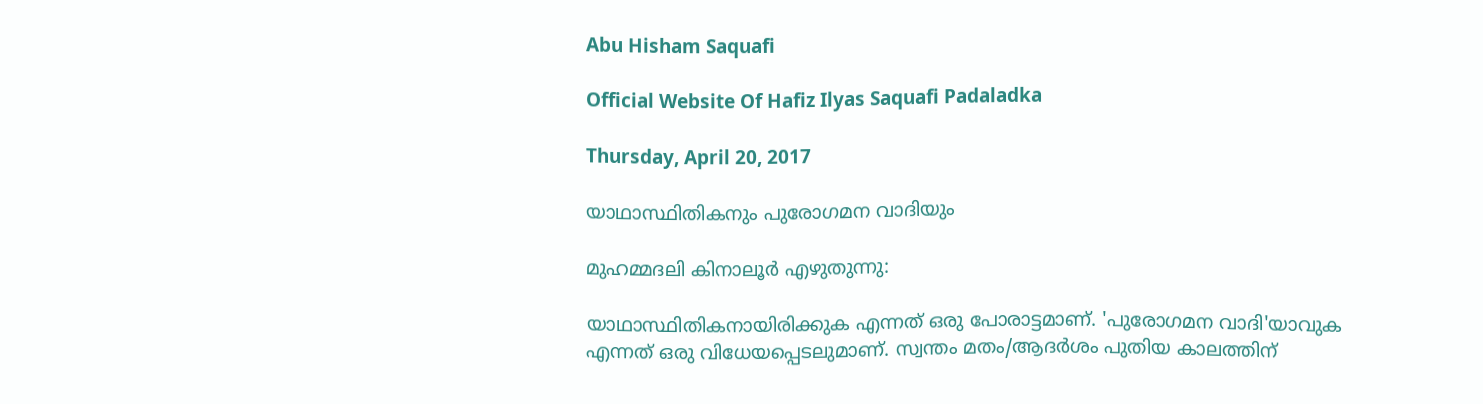Abu Hisham Saquafi

Official Website Of Hafiz Ilyas Saquafi Padaladka

Thursday, April 20, 2017

യാഥാസ്ഥിതികനും പുരോഗമന വാദിയും

മുഹമ്മദലി കിനാലൂര്‍ എഴുതുന്നു:

യാഥാസ്ഥിതികനായിരിക്കുക എന്നത് ഒരു പോരാട്ടമാണ്. 'പുരോഗമന വാദി'യാവുക എന്നത് ഒരു വിധേയപ്പെടലുമാണ്. സ്വന്തം മതം/ആദര്‍ശം പുതിയ കാലത്തിന്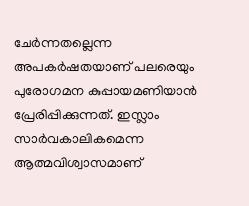ചേര്‍ന്നതല്ലെന്ന അപകര്‍ഷതയാണ് പലരെയും പുരോഗമന കുപ്പായമണിയാന്‍ പ്രേരിപ്പിക്കുന്നത്. ഇസ്ലാം സാര്‍വകാലികമെന്ന ആത്മവിശ്വാസമാണ്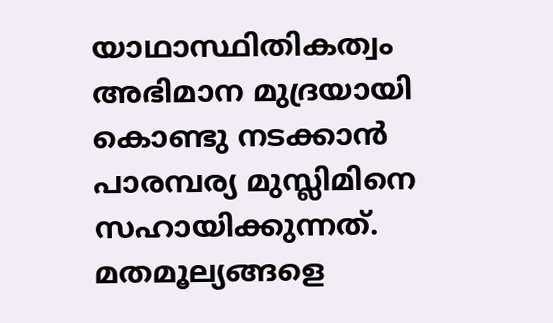യാഥാസ്ഥിതികത്വം അഭിമാന മുദ്രയായി കൊണ്ടു നടക്കാന്‍ പാരമ്പര്യ മുസ്ലിമിനെ സഹായിക്കുന്നത്. മതമൂല്യങ്ങളെ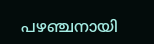പഴഞ്ചനായി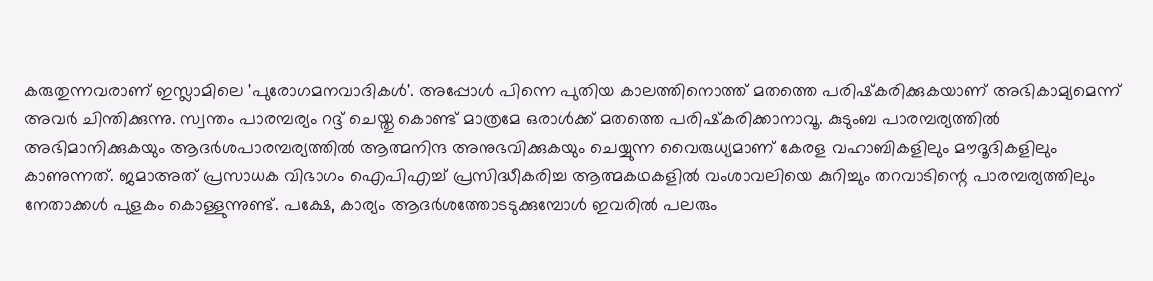കരുതുന്നവരാണ് ഇസ്ലാമിലെ 'പുരോഗമനവാദികള്‍'. അപ്പോള്‍ പിന്നെ പുതിയ കാലത്തിനൊത്ത് മതത്തെ പരിഷ്‌കരിക്കുകയാണ് അഭികാമ്യമെന്ന് അവര്‍ ചിന്തിക്കുന്നു. സ്വന്തം പാരമ്പര്യം റദ്ദ് ചെയ്തു കൊണ്ട് മാത്രമേ ഒരാള്‍ക്ക് മതത്തെ പരിഷ്‌കരിക്കാനാവൂ. കുടുംബ പാരമ്പര്യത്തില്‍ അഭിമാനിക്കുകയും ആദര്‍ശപാരമ്പര്യത്തില്‍ ആത്മനിന്ദ അനുഭവിക്കുകയും ചെയ്യുന്ന വൈരുധ്യമാണ് കേരള വഹാബികളിലും മൗദൂദികളിലും കാണുന്നത്. ജമാഅത് പ്രസാധക വിഭാഗം ഐപിഎച്ച് പ്രസിദ്ധീകരിച്ച ആത്മകഥകളില്‍ വംശാവലിയെ കുറിച്ചും തറവാടിന്റെ പാരമ്പര്യത്തിലും നേതാക്കള്‍ പുളകം കൊള്ളുന്നുണ്ട്. പക്ഷേ, കാര്യം ആദര്‍ശത്തോടടുക്കുമ്പോള്‍ ഇവരില്‍ പലരും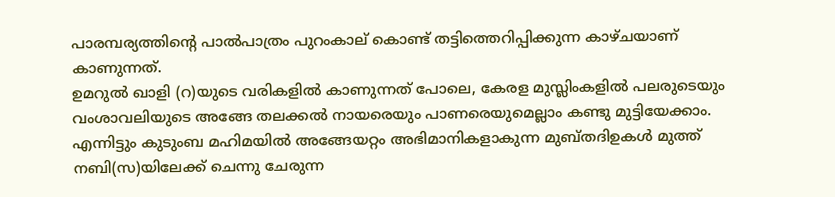പാരമ്പര്യത്തിന്റെ പാല്‍പാത്രം പുറംകാല് കൊണ്ട് തട്ടിത്തെറിപ്പിക്കുന്ന കാഴ്ചയാണ് കാണുന്നത്.
ഉമറുല്‍ ഖാളി (റ)യുടെ വരികളില്‍ കാണുന്നത് പോലെ, കേരള മുസ്ലിംകളില്‍ പലരുടെയും വംശാവലിയുടെ അങ്ങേ തലക്കല്‍ നായരെയും പാണരെയുമെല്ലാം കണ്ടു മുട്ടിയേക്കാം. എന്നിട്ടും കുടുംബ മഹിമയില്‍ അങ്ങേയറ്റം അഭിമാനികളാകുന്ന മുബ്തദിഉകള്‍ മുത്ത് നബി(സ)യിലേക്ക് ചെന്നു ചേരുന്ന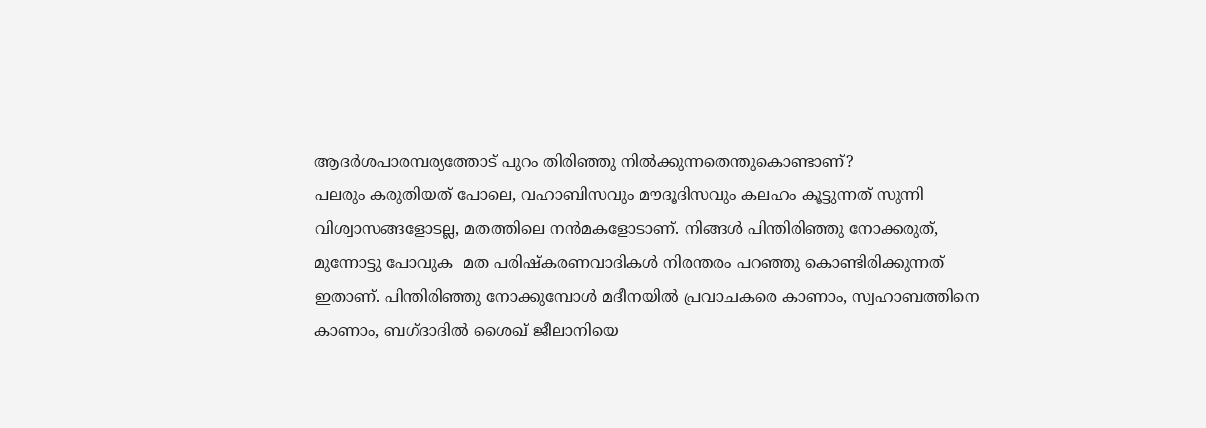ആദര്‍ശപാരമ്പര്യത്തോട് പുറം തിരിഞ്ഞു നില്‍ക്കുന്നതെന്തുകൊണ്ടാണ്?
പലരും കരുതിയത് പോലെ, വഹാബിസവും മൗദൂദിസവും കലഹം കൂട്ടുന്നത് സുന്നി വിശ്വാസങ്ങളോടല്ല, മതത്തിലെ നന്‍മകളോടാണ്. നിങ്ങള്‍ പിന്തിരിഞ്ഞു നോക്കരുത്, മുന്നോട്ടു പോവുക  മത പരിഷ്‌കരണവാദികള്‍ നിരന്തരം പറഞ്ഞു കൊണ്ടിരിക്കുന്നത് ഇതാണ്. പിന്തിരിഞ്ഞു നോക്കുമ്പോള്‍ മദീനയില്‍ പ്രവാചകരെ കാണാം, സ്വഹാബത്തിനെ കാണാം, ബഗ്ദാദില്‍ ശൈഖ് ജീലാനിയെ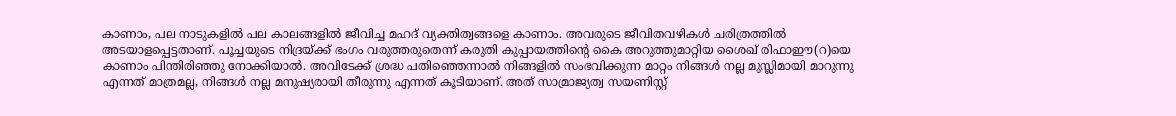കാണാം, പല നാടുകളില്‍ പല കാലങ്ങളില്‍ ജീവിച്ച മഹദ് വ്യക്തിത്വങ്ങളെ കാണാം. അവരുടെ ജീവിതവഴികള്‍ ചരിത്രത്തില്‍ അടയാളപ്പെട്ടതാണ്. പൂച്ചയുടെ നിദ്രയ്ക്ക് ഭംഗം വരുത്തരുതെന്ന് കരുതി കുപ്പായത്തിന്റെ കൈ അറുത്തുമാറ്റിയ ശൈഖ് രിഫാഈ(റ)യെ കാണാം പിന്തിരിഞ്ഞു നോക്കിയാല്‍. അവിടേക്ക് ശ്രദ്ധ പതിഞ്ഞെന്നാല്‍ നിങ്ങളില്‍ സംഭവിക്കുന്ന മാറ്റം നിങ്ങള്‍ നല്ല മുസ്ലിമായി മാറുന്നു എന്നത് മാത്രമല്ല, നിങ്ങള്‍ നല്ല മനുഷ്യരായി തീരുന്നു എന്നത് കൂടിയാണ്. അത് സാമ്രാജ്യത്വ സയണിസ്റ്റ്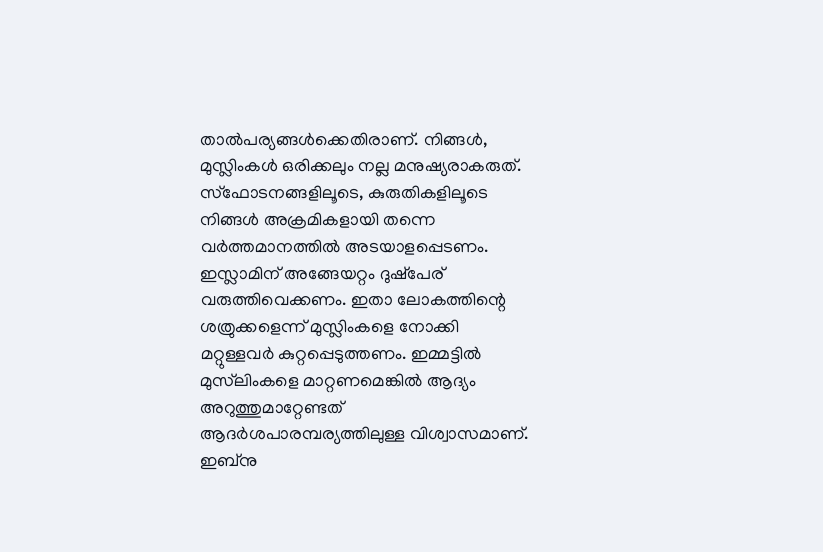താല്‍പര്യങ്ങള്‍ക്കെതിരാണ്. നിങ്ങള്‍, മുസ്ലിംകള്‍ ഒരിക്കലും നല്ല മനുഷ്യരാകരുത്. സ്‌ഫോടനങ്ങളിലൂടെ, കുരുതികളിലൂടെ നിങ്ങള്‍ അക്രമികളായി തന്നെ വര്‍ത്തമാനത്തില്‍ അടയാളപ്പെടണം. ഇസ്ലാമിന് അങ്ങേയറ്റം ദുഷ്‌പേര് വരുത്തിവെക്കണം. ഇതാ ലോകത്തിന്റെ ശത്രുക്കളെന്ന് മുസ്ലിംകളെ നോക്കി മറ്റുള്ളവര്‍ കുറ്റപ്പെടുത്തണം. ഇമ്മട്ടില്‍ മുസ്‌ലിംകളെ മാറ്റണമെങ്കില്‍ ആദ്യം അറുത്തുമാറ്റേണ്ടത് ആദര്‍ശപാരമ്പര്യത്തിലുള്ള വിശ്വാസമാണ്. ഇബ്‌നു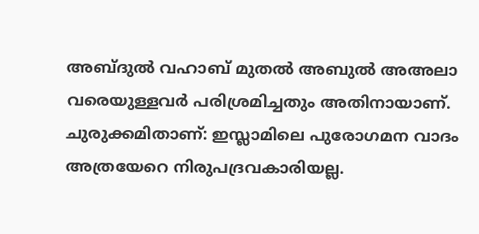അബ്ദുല്‍ വഹാബ് മുതല്‍ അബുല്‍ അഅലാ വരെയുള്ളവര്‍ പരിശ്രമിച്ചതും അതിനായാണ്. ചുരുക്കമിതാണ്: ഇസ്ലാമിലെ പുരോഗമന വാദം അത്രയേറെ നിരുപദ്രവകാരിയല്ല.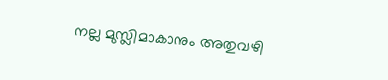നല്ല മുസ്ലിമാകാനും അതുവഴി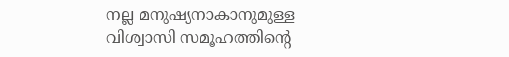നല്ല മനുഷ്യനാകാനുമുള്ള വിശ്വാസി സമൂഹത്തിന്റെ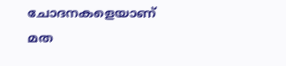ചോദനകളെയാണ് മത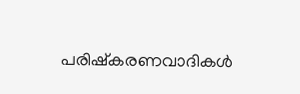പരിഷ്‌കരണവാദികള്‍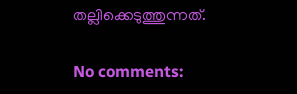തല്ലിക്കെടുത്തുന്നത്.

No comments: